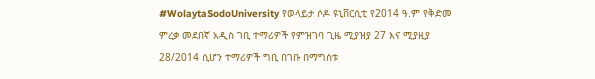#WolaytaSodoUniversity የወላይታ ሶዶ ዩኒቨርሲቲ የ2014 ዓ.ም የቅድመ ምረቃ መደበኛ አዲስ ገቢ ተማሪዎች የምዝገባ ጊዜ ሚያዝያ 27 እና ሚያዚያ 28/2014 ሲሆን ተማሪዎች ግቢ በገቡ በማግስቱ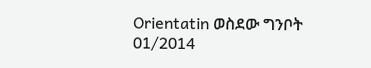Orientatin ወስደው ግንቦት 01/2014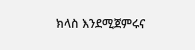ክላስ እንደሚጀምሩና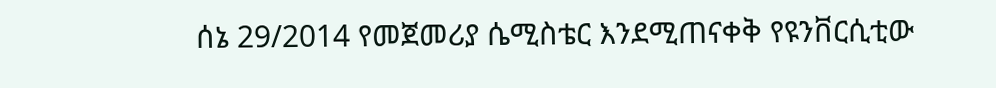ሰኔ 29/2014 የመጀመሪያ ሴሚስቴር እንደሚጠናቀቅ የዩንቨርሲቲው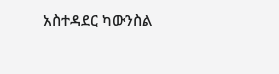አስተዳደር ካውንስል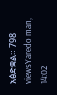አፅድቋል። 798 viewsYaredo man, 14:02